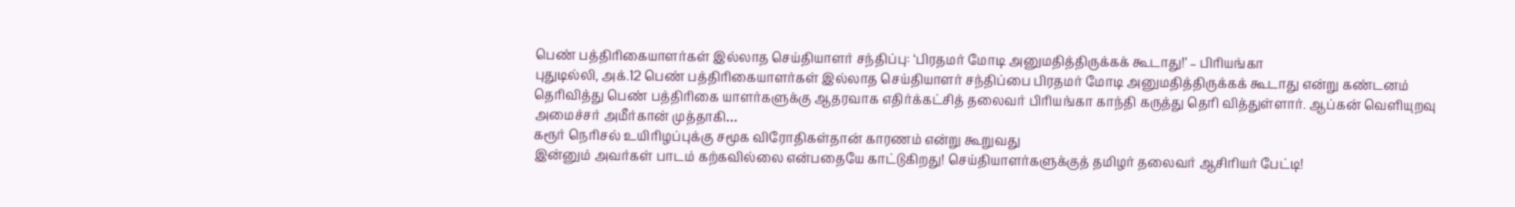பெண் பத்திரிகையாளர்கள் இல்லாத செய்தியாளர் சந்திப்பு: ‘பிரதமர் மோடி அனுமதித்திருக்கக் கூடாது!’ – பிரியங்கா
புதுடில்லி, அக்.12 பெண் பத்திரிகையாளர்கள் இல்லாத செய்தியாளர் சந்திப்பை பிரதமர் மோடி அனுமதித்திருக்கக் கூடாது என்று கண்டனம் தெரிவித்து பெண் பத்திரிகை யாளர்களுக்கு ஆதரவாக எதிர்க்கட்சித் தலைவர் பிரியங்கா காந்தி கருத்து தெரி வித்துள்ளார். ஆப்கன் வெளியுறவு அமைச்சர் அமீர்கான் முத்தாகி…
கரூர் நெரிசல் உயிரிழப்புக்கு சமூக விரோதிகள்தான் காரணம் என்று கூறுவது
இன்னும் அவர்கள் பாடம் கற்கவில்லை என்பதையே காட்டுகிறது! செய்தியாளர்களுக்குத் தமிழர் தலைவர் ஆசிரியர் பேட்டி!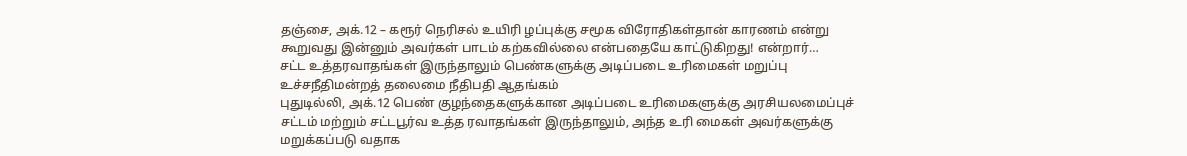தஞ்சை, அக்.12 – கரூர் நெரிசல் உயிரி ழப்புக்கு சமூக விரோதிகள்தான் காரணம் என்று கூறுவது இன்னும் அவர்கள் பாடம் கற்கவில்லை என்பதையே காட்டுகிறது! என்றார்…
சட்ட உத்தரவாதங்கள் இருந்தாலும் பெண்களுக்கு அடிப்படை உரிமைகள் மறுப்பு உச்சநீதிமன்றத் தலைமை நீதிபதி ஆதங்கம்
புதுடில்லி, அக்.12 பெண் குழந்தைகளுக்கான அடிப்படை உரிமைகளுக்கு அரசியலமைப்புச் சட்டம் மற்றும் சட்டபூர்வ உத்த ரவாதங்கள் இருந்தாலும், அந்த உரி மைகள் அவர்களுக்கு மறுக்கப்படு வதாக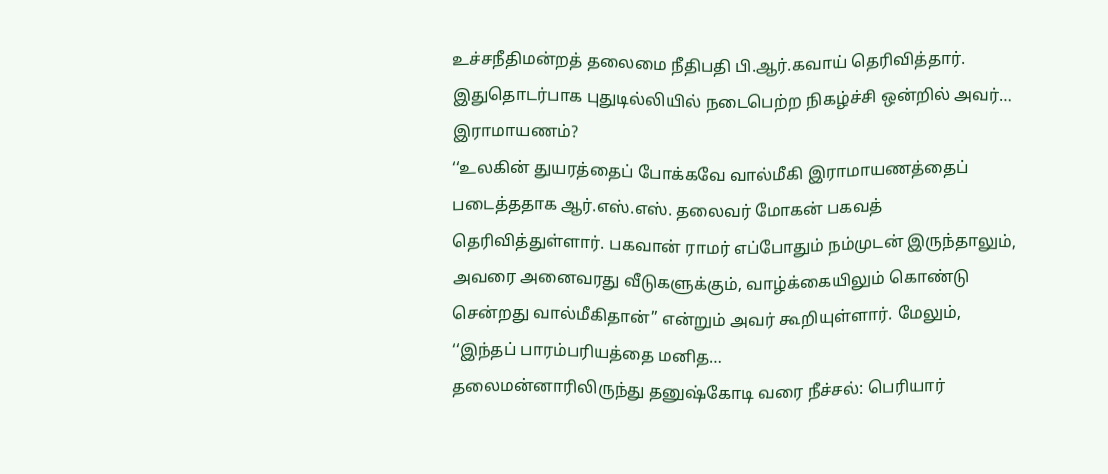உச்சநீதிமன்றத் தலைமை நீதிபதி பி.ஆர்.கவாய் தெரிவித்தார். இதுதொடர்பாக புதுடில்லியில் நடைபெற்ற நிகழ்ச்சி ஒன்றில் அவர்…
இராமாயணம்?
‘‘உலகின் துயரத்தைப் போக்கவே வால்மீகி இராமாயணத்தைப் படைத்ததாக ஆர்.எஸ்.எஸ். தலைவர் மோகன் பகவத் தெரிவித்துள்ளார். பகவான் ராமர் எப்போதும் நம்முடன் இருந்தாலும், அவரை அனைவரது வீடுகளுக்கும், வாழ்க்கையிலும் கொண்டு சென்றது வால்மீகிதான்’’ என்றும் அவர் கூறியுள்ளார். மேலும், ‘‘இந்தப் பாரம்பரியத்தை மனித…
தலைமன்னாரிலிருந்து தனுஷ்கோடி வரை நீச்சல்: பெரியார்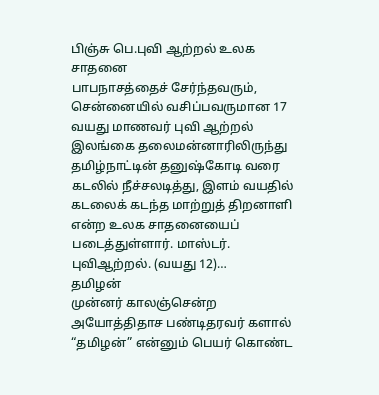பிஞ்சு பெ.புவி ஆற்றல் உலக சாதனை
பாபநாசத்தைச் சேர்ந்தவரும், சென்னையில் வசிப்பவருமான 17 வயது மாணவர் புவி ஆற்றல் இலங்கை தலைமன்னாரிலிருந்து தமிழ்நாட்டின் தனுஷ்கோடி வரை கடலில் நீச்சலடித்து, இளம் வயதில் கடலைக் கடந்த மாற்றுத் திறனாளி என்ற உலக சாதனையைப் படைத்துள்ளார். மாஸ்டர். புவிஆற்றல். (வயது 12)…
தமிழன்
முன்னர் காலஞ்சென்ற அயோத்திதாச பண்டிதரவர் களால் “தமிழன்” என்னும் பெயர் கொண்ட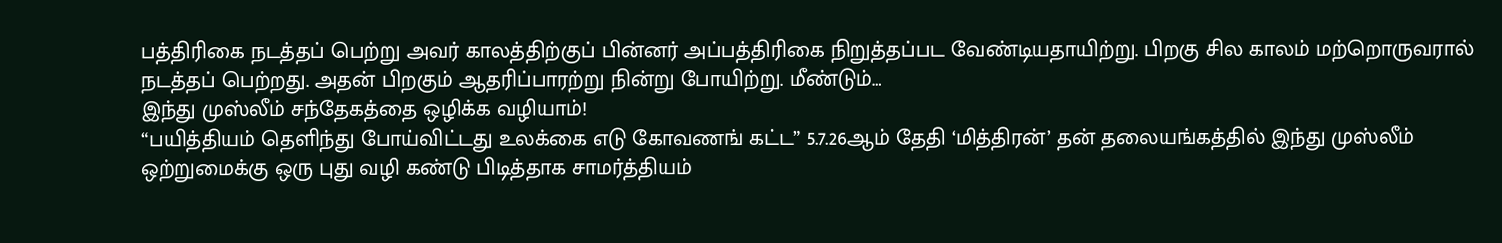பத்திரிகை நடத்தப் பெற்று அவர் காலத்திற்குப் பின்னர் அப்பத்திரிகை நிறுத்தப்பட வேண்டியதாயிற்று. பிறகு சில காலம் மற்றொருவரால் நடத்தப் பெற்றது. அதன் பிறகும் ஆதரிப்பாரற்று நின்று போயிற்று. மீண்டும்…
இந்து முஸ்லீம் சந்தேகத்தை ஒழிக்க வழியாம்!
“பயித்தியம் தெளிந்து போய்விட்டது உலக்கை எடு கோவணங் கட்ட” 5.7.26ஆம் தேதி ‘மித்திரன்’ தன் தலையங்கத்தில் இந்து முஸ்லீம் ஒற்றுமைக்கு ஒரு புது வழி கண்டு பிடித்தாக சாமர்த்தியம்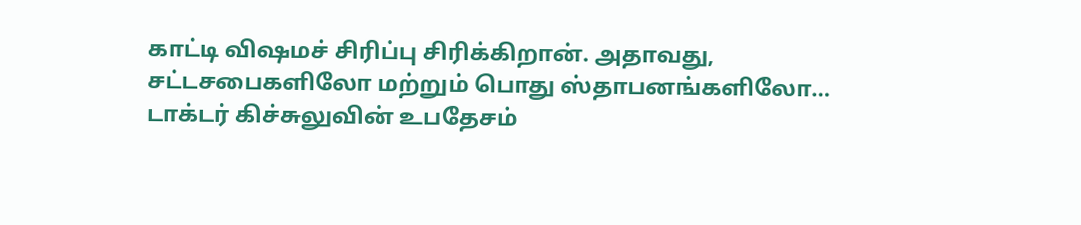காட்டி விஷமச் சிரிப்பு சிரிக்கிறான். அதாவது, சட்டசபைகளிலோ மற்றும் பொது ஸ்தாபனங்களிலோ…
டாக்டர் கிச்சுலுவின் உபதேசம்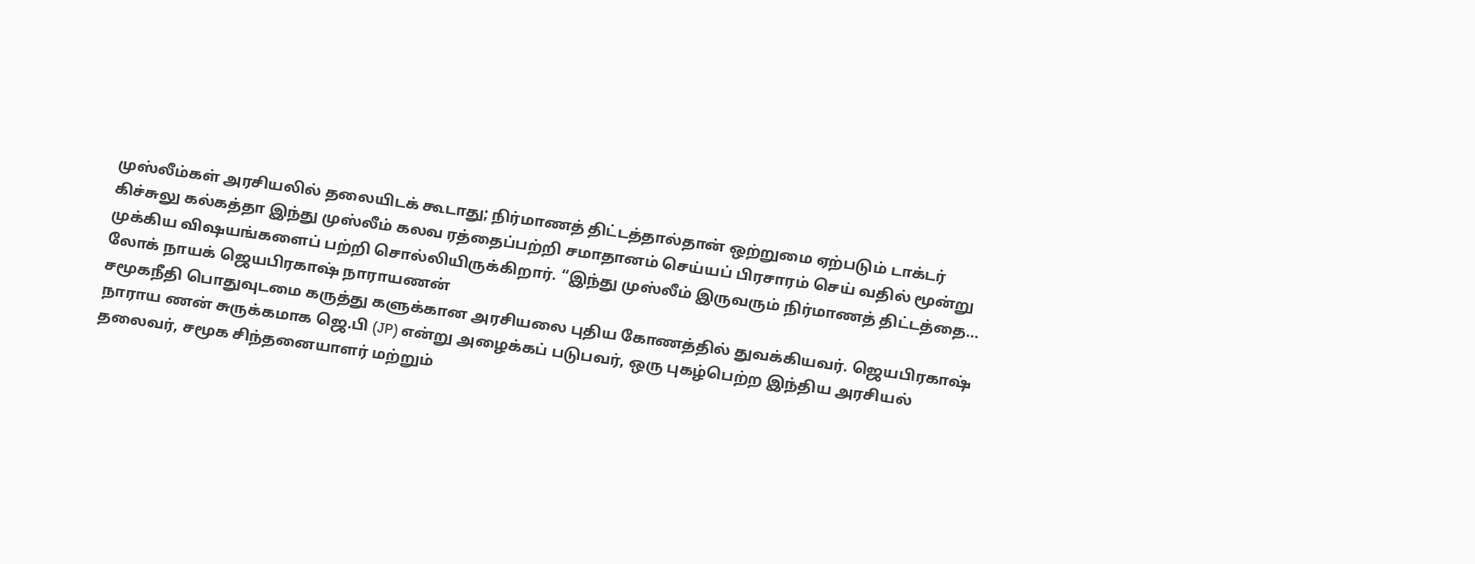முஸ்லீம்கள் அரசியலில் தலையிடக் கூடாது; நிர்மாணத் திட்டத்தால்தான் ஒற்றுமை ஏற்படும் டாக்டர் கிச்சுலு கல்கத்தா இந்து முஸ்லீம் கலவ ரத்தைப்பற்றி சமாதானம் செய்யப் பிரசாரம் செய் வதில் மூன்று முக்கிய விஷயங்களைப் பற்றி சொல்லியிருக்கிறார். “இந்து முஸ்லீம் இருவரும் நிர்மாணத் திட்டத்தை…
லோக் நாயக் ஜெயபிரகாஷ் நாராயணன்
சமூகநீதி பொதுவுடமை கருத்து களுக்கான அரசியலை புதிய கோணத்தில் துவக்கியவர். ஜெயபிரகாஷ் நாராய ணன் சுருக்கமாக ஜெ.பி (JP) என்று அழைக்கப் படுபவர், ஒரு புகழ்பெற்ற இந்திய அரசியல் தலைவர், சமூக சிந்தனையாளர் மற்றும்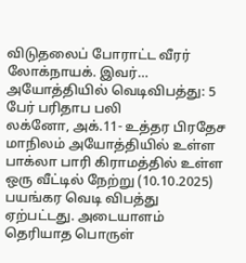விடுதலைப் போராட்ட வீரர் லோக்நாயக். இவர்…
அயோத்தியில் வெடிவிபத்து: 5 பேர் பரிதாப பலி
லக்னோ, அக்.11- உத்தர பிரதேச மாநிலம் அயோத்தியில் உள்ள பாக்லா பாரி கிராமத்தில் உள்ள ஒரு வீட்டில் நேற்று (10.10.2025) பயங்கர வெடி விபத்து ஏற்பட்டது. அடையாளம் தெரியாத பொருள்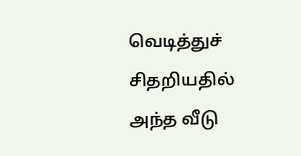வெடித்துச் சிதறியதில் அந்த வீடு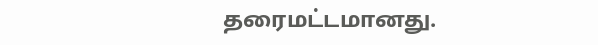தரைமட்டமானது.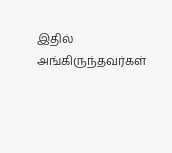இதில் அங்கிருந்தவர்கள்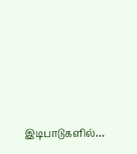இடிபாடுகளில்…